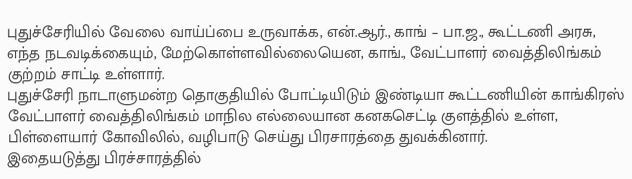புதுச்சேரியில் வேலை வாய்ப்பை உருவாக்க, என்.ஆர்., காங் – பா.ஜ., கூட்டணி அரசு, எந்த நடவடிக்கையும், மேற்கொள்ளவில்லையென, காங்., வேட்பாளர் வைத்திலிங்கம் குற்றம் சாட்டி உள்ளார்.
புதுச்சேரி நாடாளுமன்ற தொகுதியில் போட்டியிடும் இண்டியா கூட்டணியின் காங்கிரஸ் வேட்பாளர் வைத்திலிங்கம் மாநில எல்லையான கனகசெட்டி குளத்தில் உள்ள, பிள்ளையார் கோவிலில், வழிபாடு செய்து பிரசாரத்தை துவக்கினார்.
இதையடுத்து பிரச்சாரத்தில்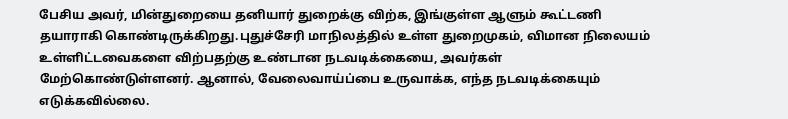பேசிய அவர், மின்துறையை தனியார் துறைக்கு விற்க, இங்குள்ள ஆளும் கூட்டணி தயாராகி கொண்டிருக்கிறது.புதுச்சேரி மாநிலத்தில் உள்ள துறைமுகம், விமான நிலையம் உள்ளிட்டவைகளை விற்பதற்கு உண்டான நடவடிக்கையை, அவர்கள் மேற்கொண்டுள்ளனர். ஆனால், வேலைவாய்ப்பை உருவாக்க, எந்த நடவடிக்கையும் எடுக்கவில்லை.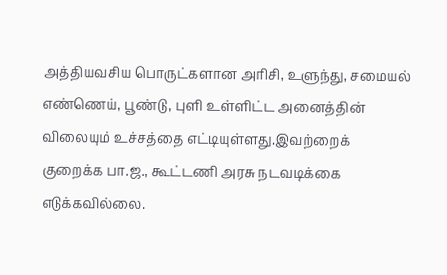அத்தியவசிய பொருட்களான அரிசி, உளுந்து, சமையல் எண்ணெய், பூண்டு, புளி உள்ளிட்ட அனைத்தின் விலையும் உச்சத்தை எட்டியுள்ளது.இவற்றைக் குறைக்க பா.ஜ., கூட்டணி அரசு நடவடிக்கை எடுக்கவில்லை.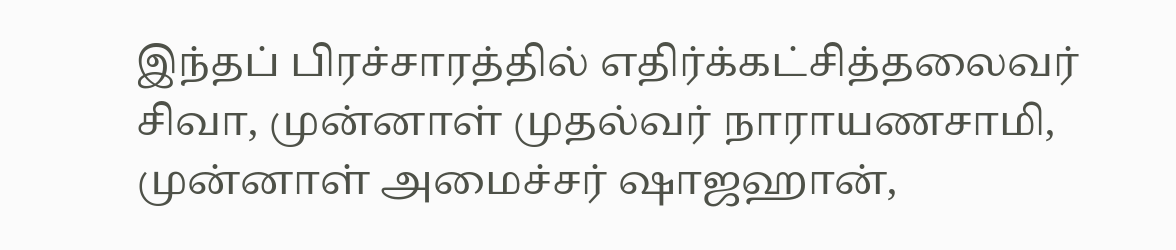இந்தப் பிரச்சாரத்தில் எதிர்க்கட்சித்தலைவர் சிவா, முன்னாள் முதல்வர் நாராயணசாமி, முன்னாள் அமைச்சர் ஷாஜஹான்,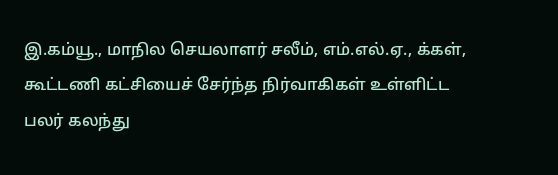இ.கம்யூ., மாநில செயலாளர் சலீம், எம்.எல்.ஏ., க்கள், கூட்டணி கட்சியைச் சேர்ந்த நிர்வாகிகள் உள்ளிட்ட பலர் கலந்து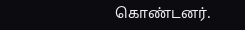கொண்டனர்.